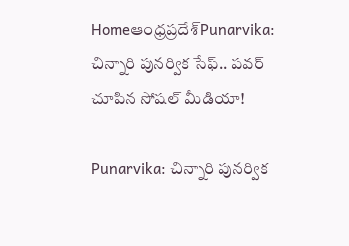Homeఆంధ్రప్రదేశ్‌Punarvika: చిన్నారి పునర్విక సేఫ్.. పవర్ చూపిన సోషల్ మీడియా!

Punarvika: చిన్నారి పునర్విక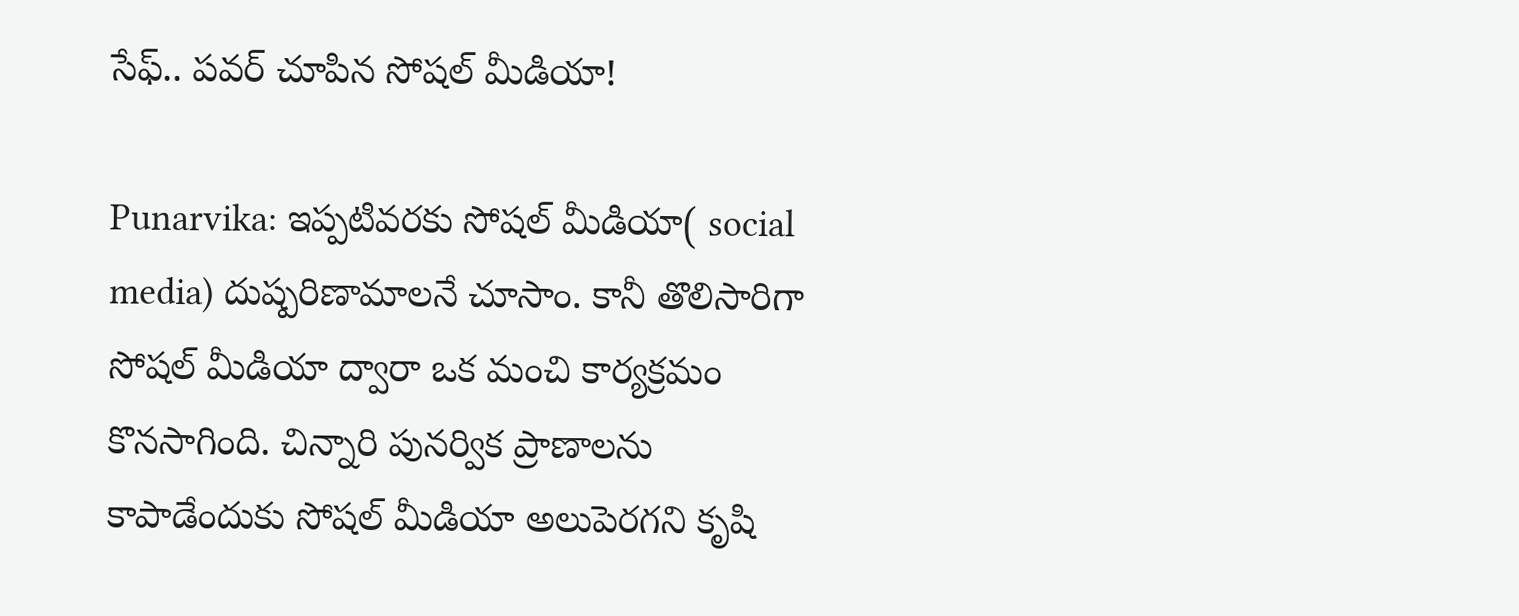సేఫ్.. పవర్ చూపిన సోషల్ మీడియా!

Punarvika: ఇప్పటివరకు సోషల్ మీడియా( social media) దుష్పరిణామాలనే చూసాం. కానీ తొలిసారిగా సోషల్ మీడియా ద్వారా ఒక మంచి కార్యక్రమం కొనసాగింది. చిన్నారి పునర్విక ప్రాణాలను కాపాడేందుకు సోషల్ మీడియా అలుపెరగని కృషి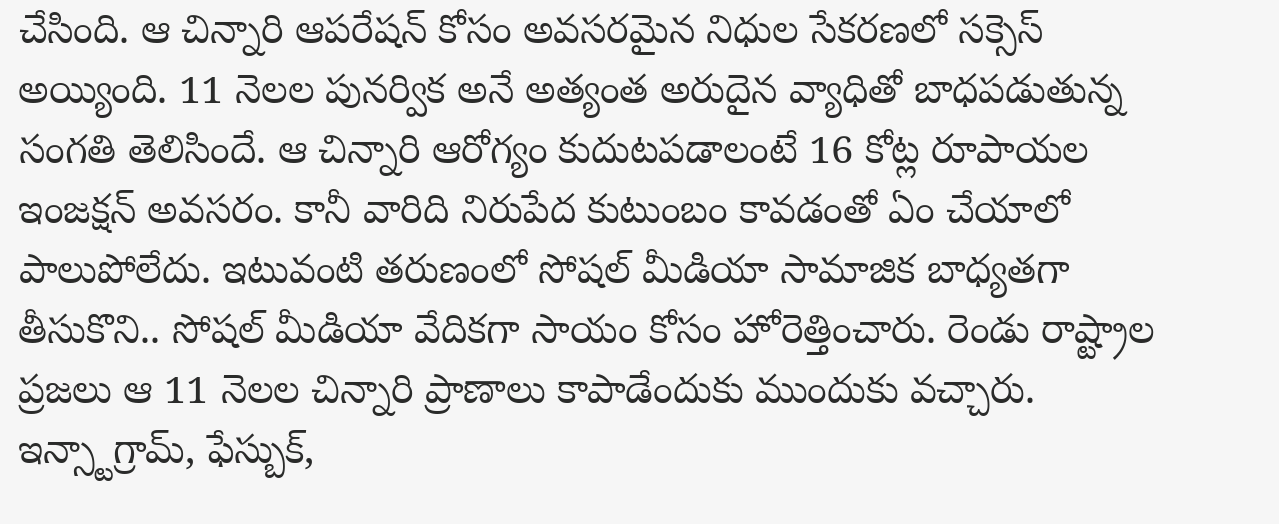చేసింది. ఆ చిన్నారి ఆపరేషన్ కోసం అవసరమైన నిధుల సేకరణలో సక్సెస్ అయ్యింది. 11 నెలల పునర్విక అనే అత్యంత అరుదైన వ్యాధితో బాధపడుతున్న సంగతి తెలిసిందే. ఆ చిన్నారి ఆరోగ్యం కుదుటపడాలంటే 16 కోట్ల రూపాయల ఇంజక్షన్ అవసరం. కానీ వారిది నిరుపేద కుటుంబం కావడంతో ఏం చేయాలో పాలుపోలేదు. ఇటువంటి తరుణంలో సోషల్ మీడియా సామాజిక బాధ్యతగా తీసుకొని.. సోషల్ మీడియా వేదికగా సాయం కోసం హోరెత్తించారు. రెండు రాష్ట్రాల ప్రజలు ఆ 11 నెలల చిన్నారి ప్రాణాలు కాపాడేందుకు ముందుకు వచ్చారు. ఇన్స్టాగ్రామ్, ఫేస్బుక్,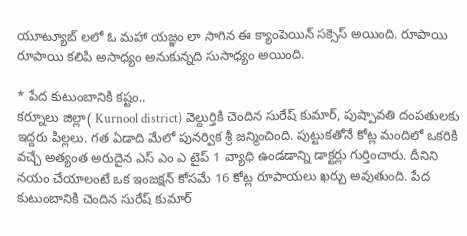యూట్యూబ్ లలో ఓ మహా యజ్ఞం లా సాగిన ఈ క్యాంపెయిన్ సక్సెస్ అయింది. రూపాయి రూపాయి కలిపి అసాధ్యం అనుకున్నది సుసాధ్యం అయింది.

* పేద కుటుంబానికి కష్టం..
కర్నూలు జిల్లా( Kurnool district) వెల్దుర్తికి చెందిన సురేష్ కుమార్, పుష్పావతి దంపతులకు ఇద్దరు పిల్లలు. గత ఏడాది మేలో పునర్విక శ్రీ జన్మించింది. పుట్టుకతోనే కోట్ల మందిలో ఒకరికి వచ్చే అత్యంత అరుదైన ఎస్ ఎం ఎ టైప్ 1 వ్యాధి ఉండడాన్ని డాక్టర్లు గుర్తించారు. దీనిని నయం చేయాలంటే ఒక ఇంజక్షన్ కోసమే 16 కోట్ల రూపాయలు ఖర్చు అవుతుంది. పేద కుటుంబానికి చెందిన సురేష్ కుమార్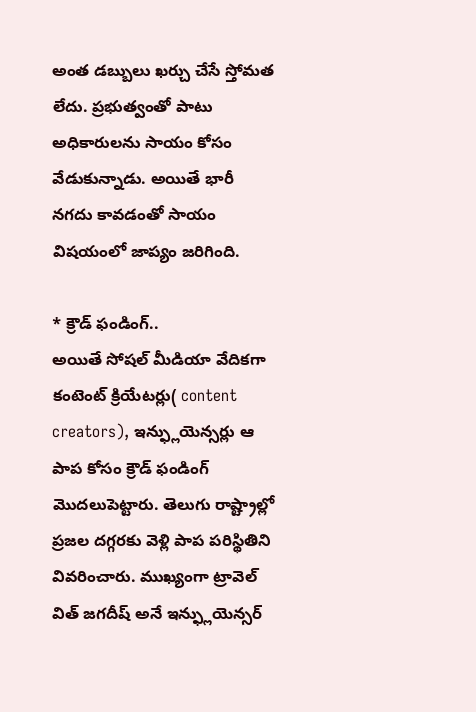అంత డబ్బులు ఖర్చు చేసే స్తోమత లేదు. ప్రభుత్వంతో పాటు అధికారులను సాయం కోసం వేడుకున్నాడు. అయితే భారీ నగదు కావడంతో సాయం విషయంలో జాప్యం జరిగింది.

* క్రౌడ్ ఫండింగ్..
అయితే సోషల్ మీడియా వేదికగా కంటెంట్ క్రియేటర్లు( content creators), ఇన్ఫ్లుయెన్సర్లు ఆ పాప కోసం క్రౌడ్ ఫండింగ్ మొదలుపెట్టారు. తెలుగు రాష్ట్రాల్లో ప్రజల దగ్గరకు వెళ్లి పాప పరిస్థితిని వివరించారు. ముఖ్యంగా ట్రావెల్ విత్ జగదీష్ అనే ఇన్ఫ్లుయెన్సర్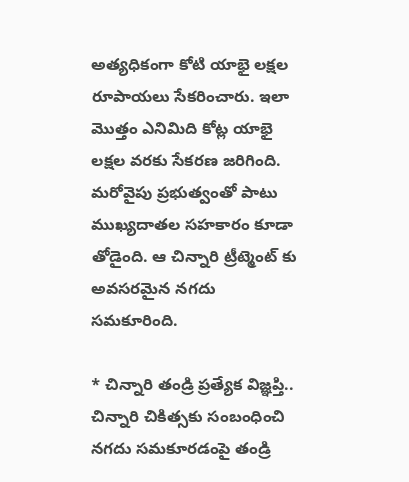అత్యధికంగా కోటి యాభై లక్షల రూపాయలు సేకరించారు. ఇలా మొత్తం ఎనిమిది కోట్ల యాభై లక్షల వరకు సేకరణ జరిగింది. మరోవైపు ప్రభుత్వంతో పాటు ముఖ్యదాతల సహకారం కూడా తోడైంది. ఆ చిన్నారి ట్రీట్మెంట్ కు అవసరమైన నగదు సమకూరింది.

* చిన్నారి తండ్రి ప్రత్యేక విజ్ఞప్తి..
చిన్నారి చికిత్సకు సంబంధించి నగదు సమకూరడంపై తండ్రి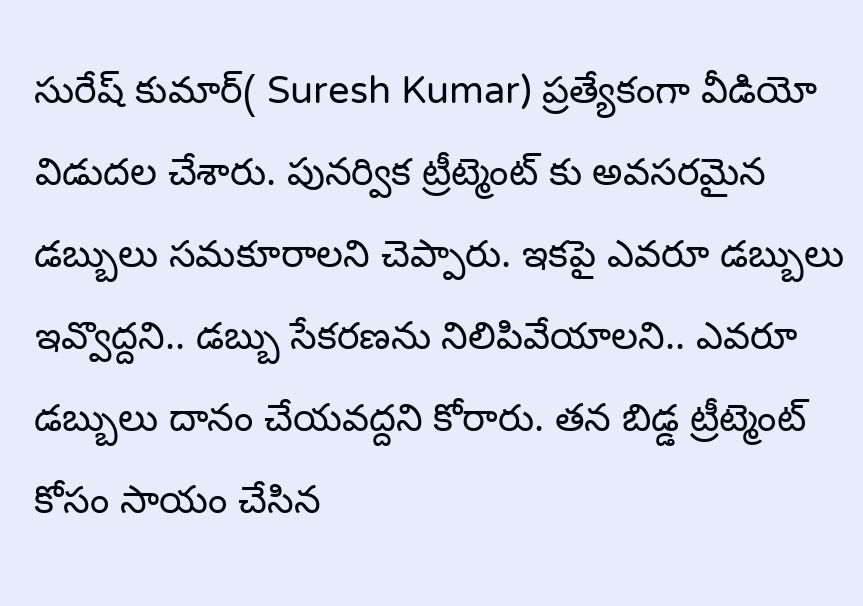సురేష్ కుమార్( Suresh Kumar) ప్రత్యేకంగా వీడియో విడుదల చేశారు. పునర్విక ట్రీట్మెంట్ కు అవసరమైన డబ్బులు సమకూరాలని చెప్పారు. ఇకపై ఎవరూ డబ్బులు ఇవ్వొద్దని.. డబ్బు సేకరణను నిలిపివేయాలని.. ఎవరూ డబ్బులు దానం చేయవద్దని కోరారు. తన బిడ్డ ట్రీట్మెంట్ కోసం సాయం చేసిన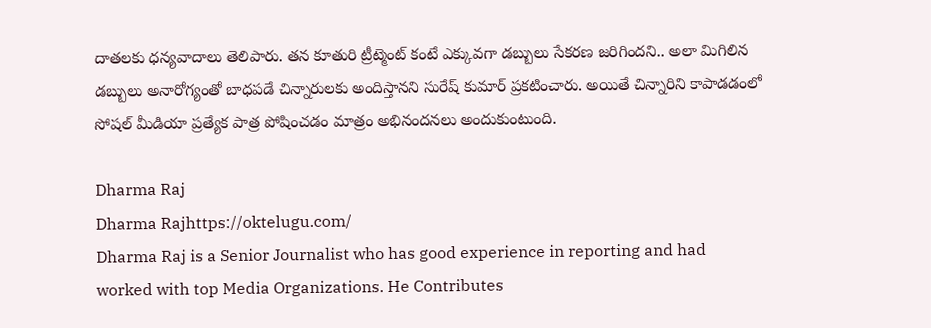దాతలకు ధన్యవాదాలు తెలిపారు. తన కూతురి ట్రీట్మెంట్ కంటే ఎక్కువగా డబ్బులు సేకరణ జరిగిందని.. అలా మిగిలిన డబ్బులు అనారోగ్యంతో బాధపడే చిన్నారులకు అందిస్తానని సురేష్ కుమార్ ప్రకటించారు. అయితే చిన్నారిని కాపాడడంలో సోషల్ మీడియా ప్రత్యేక పాత్ర పోషించడం మాత్రం అభినందనలు అందుకుంటుంది.

Dharma Raj
Dharma Rajhttps://oktelugu.com/
Dharma Raj is a Senior Journalist who has good experience in reporting and had worked with top Media Organizations. He Contributes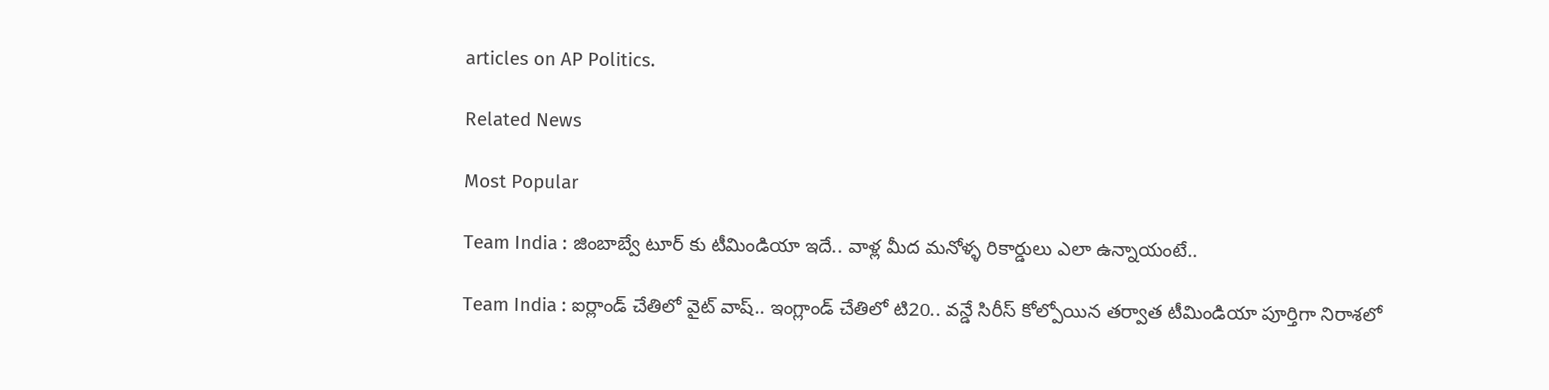articles on AP Politics.

Related News

Most Popular

Team India : జింబాబ్వే టూర్ కు టీమిండియా ఇదే.. వాళ్ల మీద మనోళ్ళ రికార్డులు ఎలా ఉన్నాయంటే..

Team India : ఐర్లాండ్ చేతిలో వైట్ వాష్.. ఇంగ్లాండ్ చేతిలో టి20.. వన్డే సిరీస్ కోల్పోయిన తర్వాత టీమిండియా పూర్తిగా నిరాశలో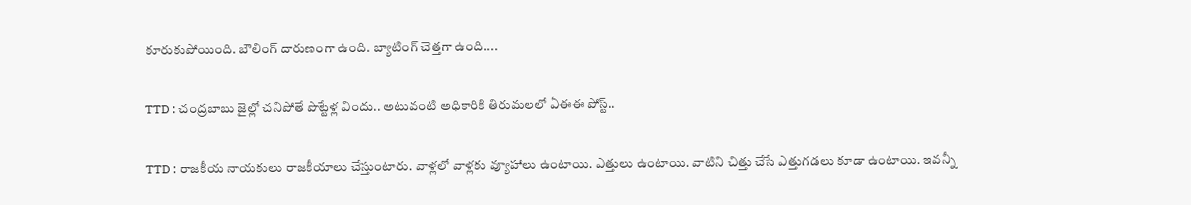కూరుకుపోయింది. బౌలింగ్ దారుణంగా ఉంది. బ్యాటింగ్ చెత్తగా ఉంది....

TTD : చంద్రబాబు జైల్లో చనిపోతే పొట్టేళ్ల విందు.. అటువంటి అధికారికి తిరుమలలో ఏఈఈ పోస్ట్..

TTD : రాజకీయ నాయకులు రాజకీయాలు చేస్తుంటారు. వాళ్లలో వాళ్లకు వ్యూహాలు ఉంటాయి. ఎత్తులు ఉంటాయి. వాటిని చిత్తు చేసే ఎత్తుగడలు కూడా ఉంటాయి. ఇవన్నీ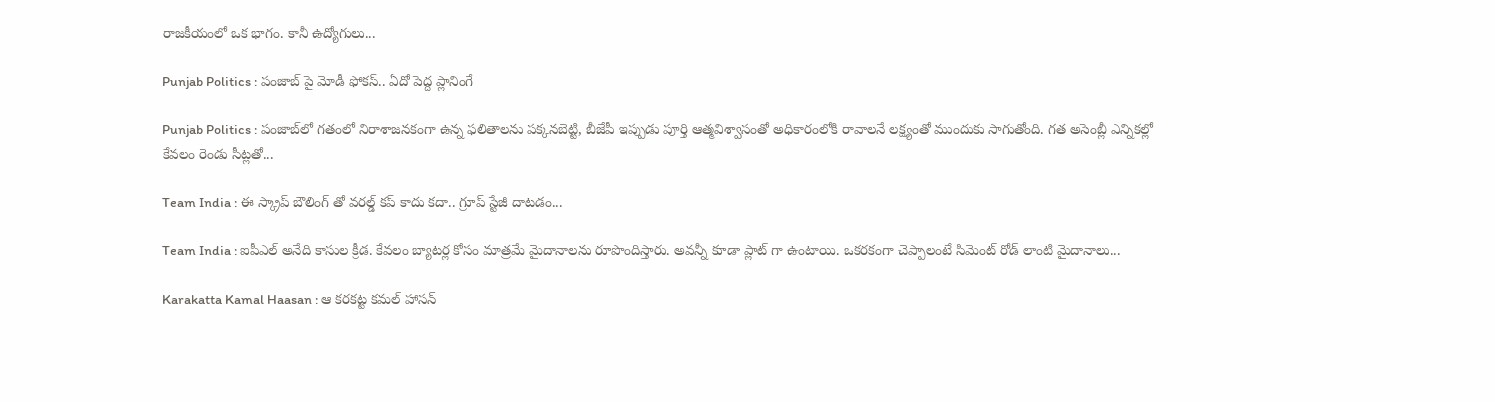రాజకీయంలో ఒక భాగం. కానీ ఉద్యోగులు...

Punjab Politics : పంజాబ్ పై మోడీ ఫోకస్.. ఏదో పెద్ద ప్లానింగే

Punjab Politics : పంజాబ్‌లో గతంలో నిరాశాజనకంగా ఉన్న ఫలితాలను పక్కనబెట్టి, బీజేపీ ఇప్పుడు పూర్తి ఆత్మవిశ్వాసంతో అధికారంలోకి రావాలనే లక్ష్యంతో ముందుకు సాగుతోంది. గత అసెంబ్లీ ఎన్నికల్లో కేవలం రెండు సీట్లతో...

Team India : ఈ స్క్రాప్ బౌలింగ్ తో వరల్డ్ కప్ కాదు కదా.. గ్రూప్ స్టేజీ దాటడం...

Team India : ఐపీఎల్ అనేది కాసుల క్రీడ. కేవలం బ్యాటర్ల కోసం మాత్రమే మైదానాలను రూపొందిస్తారు. అవన్నీ కూడా ప్లాట్ గా ఉంటాయి. ఒకరకంగా చెప్పాలంటే సిమెంట్ రోడ్ లాంటి మైదానాలు...

Karakatta Kamal Haasan : ఆ కరకట్ట కమల్ హాసన్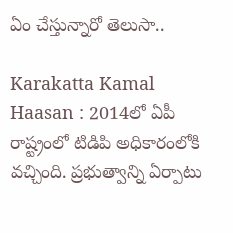ఏం చేస్తున్నారో తెలుసా..

Karakatta Kamal Haasan : 2014లో ఏపీ రాష్ట్రంలో టిడిపి అధికారంలోకి వచ్చింది. ప్రభుత్వాన్ని ఏర్పాటు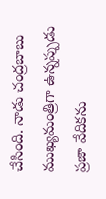చేసింది. నాడు చంద్రబాబు ముఖ్యమంత్రిగా ఉన్నప్పుడు ప్రజా వేదికను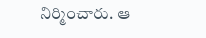నిర్మించారు. ఆ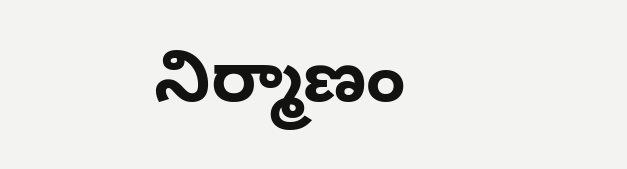నిర్మాణం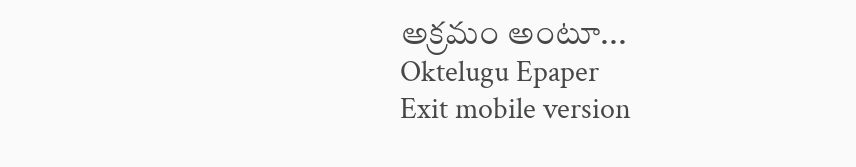అక్రమం అంటూ...
Oktelugu Epaper
Exit mobile version